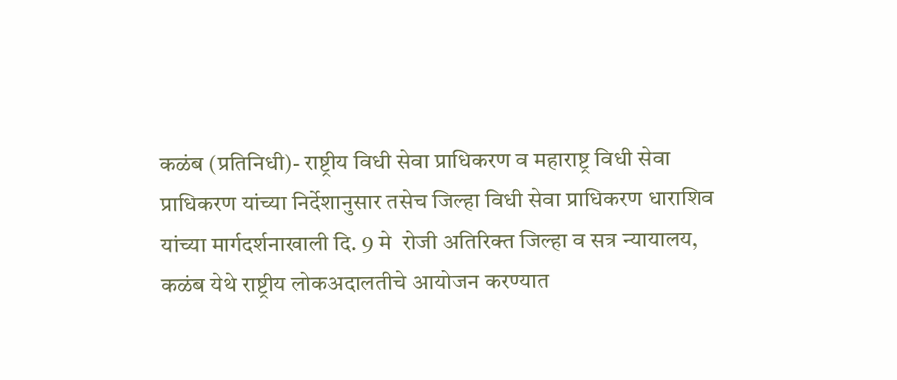कळंब (प्रतिनिधी)- राष्ट्रीय विधी सेवा प्राधिकरण व महाराष्ट्र विधी सेवा प्राधिकरण यांच्या निर्देशानुसार तसेच जिल्हा विधी सेवा प्राधिकरण धाराशिव यांच्या मार्गदर्शनाखाली दि. 9 मे  रोजी अतिरिक्त जिल्हा व सत्र न्यायालय, कळंब येथे राष्ट्रीय लोकअदालतीचे आयोजन करण्यात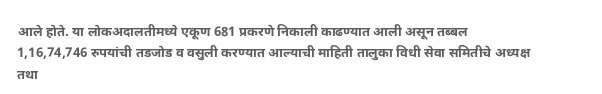आले होते. या लोकअदालतीमध्ये एकूण 681 प्रकरणे निकाली काढण्यात आली असून तब्बल 1,16,74,746 रुपयांची तडजोड व वसुली करण्यात आल्याची माहिती तालुका विधी सेवा समितीचे अध्यक्ष तथा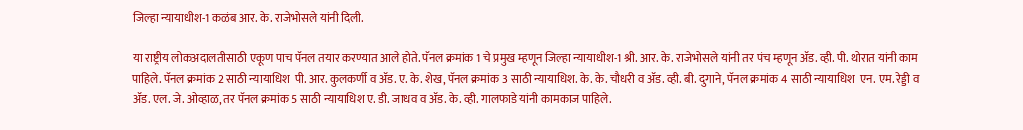जिल्हा न्यायाधीश-1 कळंब आर. के. राजेभोसले यांनी दिली.

या राष्ट्रीय लोकअदालतीसाठी एकूण पाच पॅनल तयार करण्यात आले होते. पॅनल क्रमांक 1 चे प्रमुख म्हणून जिल्हा न्यायाधीश-1 श्री. आर. के. राजेभोसले यांनी तर पंच म्हणून ॲड. व्ही. पी. थोरात यांनी काम पाहिले. पॅनल क्रमांक 2 साठी न्यायाधिश  पी. आर. कुलकर्णी व ॲड. ए. के. शेख, पॅनल क्रमांक 3 साठी न्यायाधिश. के. के. चौधरी व ॲड. व्ही. बी. दुगाने, पॅनल क्रमांक 4 साठी न्यायाधिश  एन. एम. रेड्डी व ॲड. एल. जे. ओव्हाळ, तर पॅनल क्रमांक 5 साठी न्यायाधिश ए. डी. जाधव व ॲड. के. व्ही. गालफाडे यांनी कामकाज पाहिले.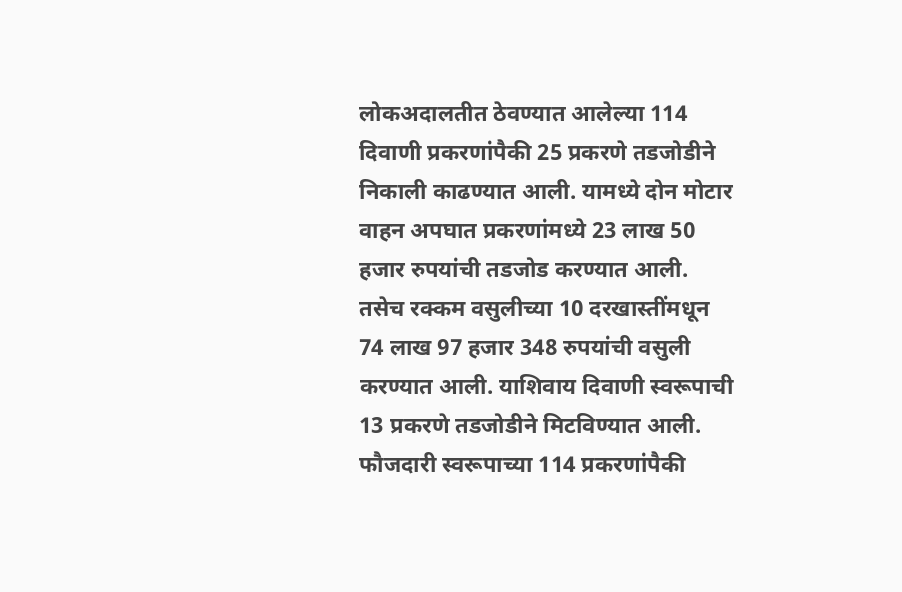लोकअदालतीत ठेवण्यात आलेल्या 114 दिवाणी प्रकरणांपैकी 25 प्रकरणे तडजोडीने निकाली काढण्यात आली. यामध्ये दोन मोटार वाहन अपघात प्रकरणांमध्ये 23 लाख 50 हजार रुपयांची तडजोड करण्यात आली. तसेच रक्कम वसुलीच्या 10 दरखास्तींमधून 74 लाख 97 हजार 348 रुपयांची वसुली करण्यात आली. याशिवाय दिवाणी स्वरूपाची 13 प्रकरणे तडजोडीने मिटविण्यात आली. फौजदारी स्वरूपाच्या 114 प्रकरणांपैकी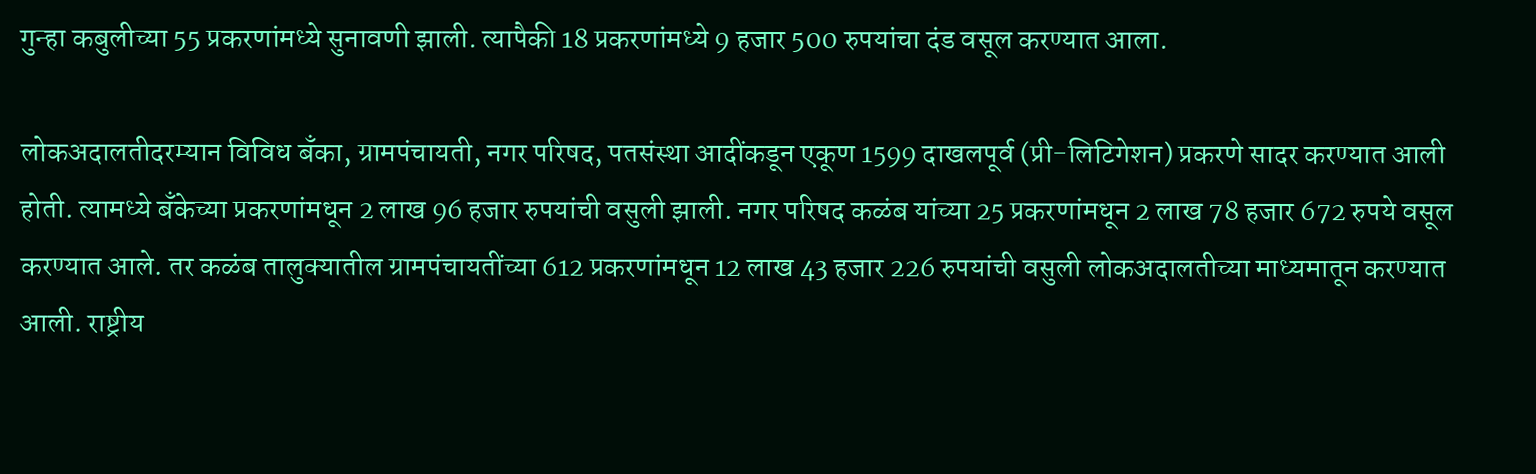गुन्हा कबुलीच्या 55 प्रकरणांमध्ये सुनावणी झाली. त्यापैकी 18 प्रकरणांमध्ये 9 हजार 500 रुपयांचा दंड वसूल करण्यात आला.

लोकअदालतीदरम्यान विविध बँका, ग्रामपंचायती, नगर परिषद, पतसंस्था आदींकडून एकूण 1599 दाखलपूर्व (प्री-लिटिगेशन) प्रकरणे सादर करण्यात आली होती. त्यामध्ये बँकेच्या प्रकरणांमधून 2 लाख 96 हजार रुपयांची वसुली झाली. नगर परिषद कळंब यांच्या 25 प्रकरणांमधून 2 लाख 78 हजार 672 रुपये वसूल करण्यात आले. तर कळंब तालुक्यातील ग्रामपंचायतींच्या 612 प्रकरणांमधून 12 लाख 43 हजार 226 रुपयांची वसुली लोकअदालतीच्या माध्यमातून करण्यात आली. राष्ट्रीय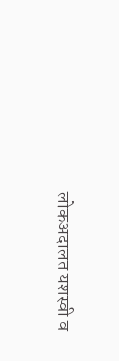लोकअदालत यशस्वी व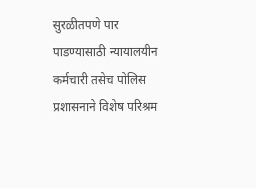सुरळीतपणे पार पाडण्यासाठी न्यायालयीन कर्मचारी तसेच पोलिस प्रशासनाने विशेष परिश्रम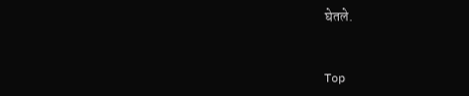घेतले.


Top